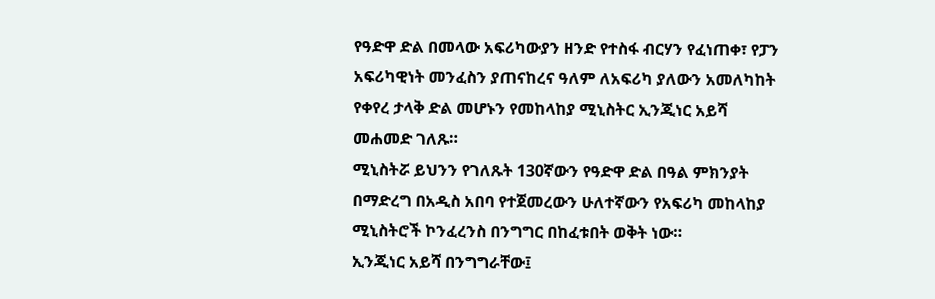የዓድዋ ድል በመላው አፍሪካውያን ዘንድ የተስፋ ብርሃን የፈነጠቀ፣ የፓን አፍሪካዊነት መንፈስን ያጠናከረና ዓለም ለአፍሪካ ያለውን አመለካከት የቀየረ ታላቅ ድል መሆኑን የመከላከያ ሚኒስትር ኢንጂነር አይሻ መሐመድ ገለጹ።
ሚኒስትሯ ይህንን የገለጹት 130ኛውን የዓድዋ ድል በዓል ምክንያት በማድረግ በአዲስ አበባ የተጀመረውን ሁለተኛውን የአፍሪካ መከላከያ ሚኒስትሮች ኮንፈረንስ በንግግር በከፈቱበት ወቅት ነው።
ኢንጂነር አይሻ በንግግራቸው፤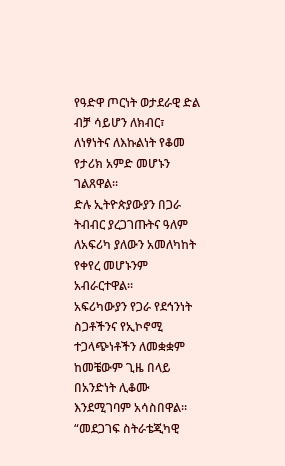የዓድዋ ጦርነት ወታደራዊ ድል ብቻ ሳይሆን ለክብር፣ ለነፃነትና ለእኩልነት የቆመ የታሪክ አምድ መሆኑን ገልጸዋል።
ድሉ ኢትዮጵያውያን በጋራ ትብብር ያረጋገጡትና ዓለም ለአፍሪካ ያለውን አመለካከት የቀየረ መሆኑንም አብራርተዋል።
አፍሪካውያን የጋራ የደኅንነት ስጋቶችንና የኢኮኖሚ ተጋላጭነቶችን ለመቋቋም ከመቼውም ጊዜ በላይ በአንድነት ሊቆሙ እንደሚገባም አሳስበዋል።
“መደጋገፍ ስትራቴጂካዊ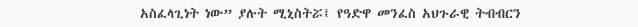አስፈላጊነት ነው” ያሉት ሚኒስትሯ፤ የዓድዋ መንፈስ አህጉራዊ ትብብርን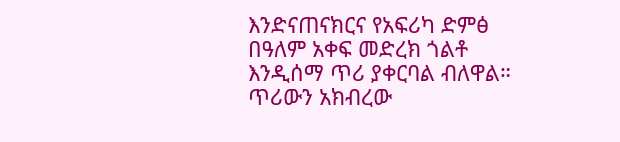እንድናጠናክርና የአፍሪካ ድምፅ በዓለም አቀፍ መድረክ ጎልቶ እንዲሰማ ጥሪ ያቀርባል ብለዋል።
ጥሪውን አክብረው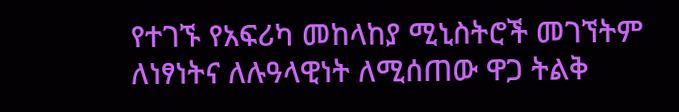የተገኙ የአፍሪካ መከላከያ ሚኒስትሮች መገኘትም ለነፃነትና ለሉዓላዊነት ለሚሰጠው ዋጋ ትልቅ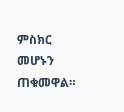ምስክር መሆኑን ጠቁመዋል።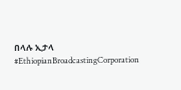በላሉ ኢታላ
#EthiopianBroadcastingCorporation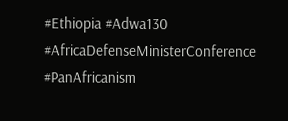#Ethiopia #Adwa130 #AfricaDefenseMinisterConference #PanAfricanism